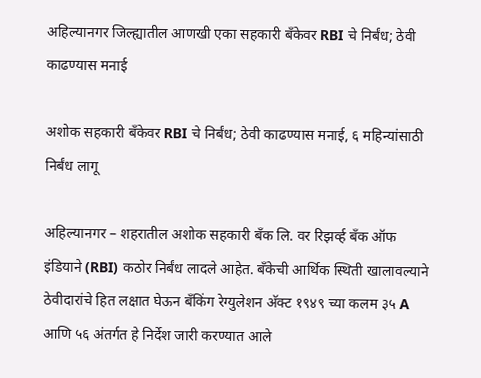अहिल्यानगर जिल्ह्यातील आणखी एका सहकारी बँकेवर RBI चे निर्बंध; ठेवी काढण्यास मनाई

अशोक सहकारी बँकेवर RBI चे निर्बंध; ठेवी काढण्यास मनाई, ६ महिन्यांसाठी निर्बंध लागू

अहिल्यानगर – शहरातील अशोक सहकारी बँक लि. वर रिझर्व्ह बँक ऑफ इंडियाने (RBI) कठोर निर्बंध लादले आहेत. बँकेची आर्थिक स्थिती खालावल्याने ठेवीदारांचे हित लक्षात घेऊन बँकिंग रेग्युलेशन अ‍ॅक्ट १९४९ च्या कलम ३५ A आणि ५६ अंतर्गत हे निर्देश जारी करण्यात आले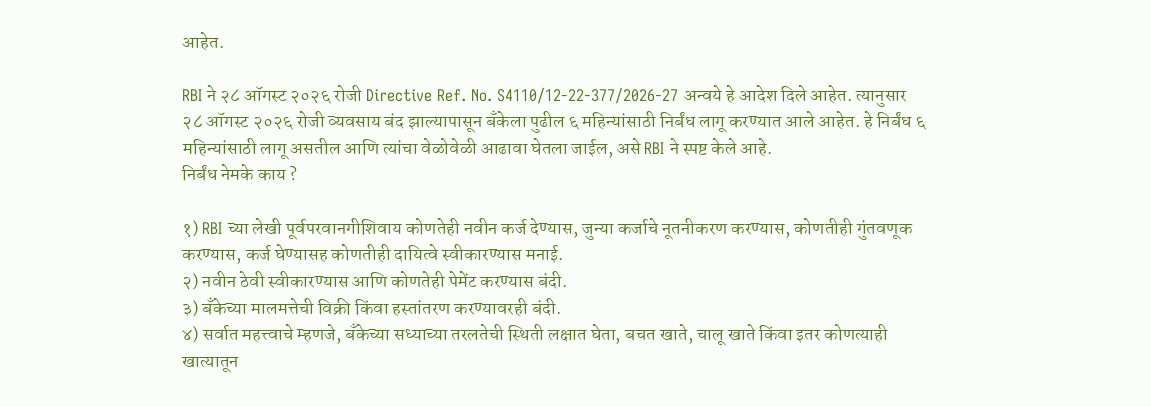आहेत.

RBI ने २८ ऑगस्ट २०२६ रोजी Directive Ref. No. S4110/12-22-377/2026-27 अन्वये हे आदेश दिले आहेत. त्यानुसार २८ ऑगस्ट २०२६ रोजी व्यवसाय बंद झाल्यापासून बँकेला पुढील ६ महिन्यांसाठी निर्बंध लागू करण्यात आले आहेत. हे निर्बंध ६ महिन्यांसाठी लागू असतील आणि त्यांचा वेळोवेळी आढावा घेतला जाईल, असे RBI ने स्पष्ट केले आहे.
निर्बंध नेमके काय ?

१) RBI च्या लेखी पूर्वपरवानगीशिवाय कोणतेही नवीन कर्ज देण्यास, जुन्या कर्जाचे नूतनीकरण करण्यास, कोणतीही गुंतवणूक करण्यास, कर्ज घेण्यासह कोणतीही दायित्वे स्वीकारण्यास मनाई.
२) नवीन ठेवी स्वीकारण्यास आणि कोणतेही पेमेंट करण्यास बंदी.
३) बँकेच्या मालमत्तेची विक्री किंवा हस्तांतरण करण्यावरही बंदी.
४) सर्वात महत्त्वाचे म्हणजे, बँकेच्या सध्याच्या तरलतेची स्थिती लक्षात घेता, बचत खाते, चालू खाते किंवा इतर कोणत्याही खात्यातून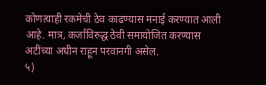कोणत्याही रकमेची ठेव काढण्यास मनाई करण्यात आली आहे. मात्र, कर्जाविरुद्ध ठेवी समायोजित करण्यास अटींच्या अधीन राहून परवानगी असेल.
५)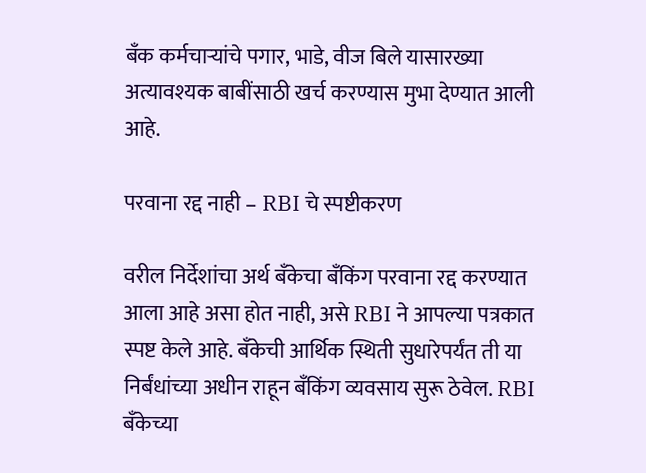बँक कर्मचाऱ्यांचे पगार, भाडे, वीज बिले यासारख्या अत्यावश्यक बाबींसाठी खर्च करण्यास मुभा देण्यात आली आहे.

परवाना रद्द नाही – RBI चे स्पष्टीकरण

वरील निर्देशांचा अर्थ बँकेचा बँकिंग परवाना रद्द करण्यात आला आहे असा होत नाही, असे RBI ने आपल्या पत्रकात स्पष्ट केले आहे. बँकेची आर्थिक स्थिती सुधारेपर्यंत ती या निर्बंधांच्या अधीन राहून बँकिंग व्यवसाय सुरू ठेवेल. RBI बँकेच्या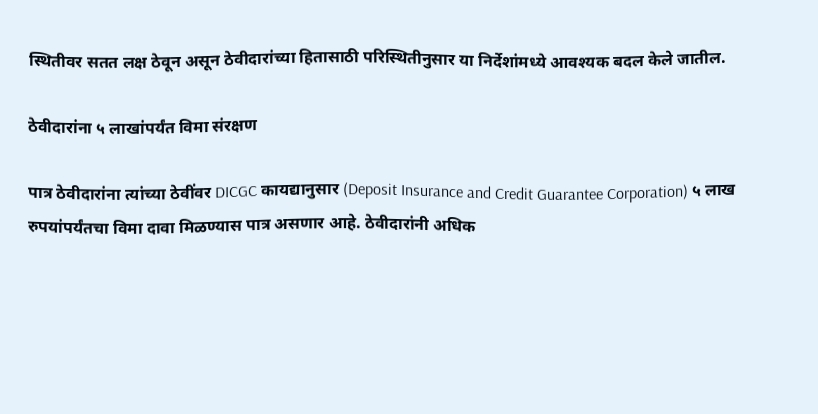स्थितीवर सतत लक्ष ठेवून असून ठेवीदारांच्या हितासाठी परिस्थितीनुसार या निर्देशांमध्ये आवश्यक बदल केले जातील.

ठेवीदारांना ५ लाखांपर्यंत विमा संरक्षण

पात्र ठेवीदारांना त्यांच्या ठेवींवर DICGC कायद्यानुसार (Deposit Insurance and Credit Guarantee Corporation) ५ लाख रुपयांपर्यंतचा विमा दावा मिळण्यास पात्र असणार आहे. ठेवीदारांनी अधिक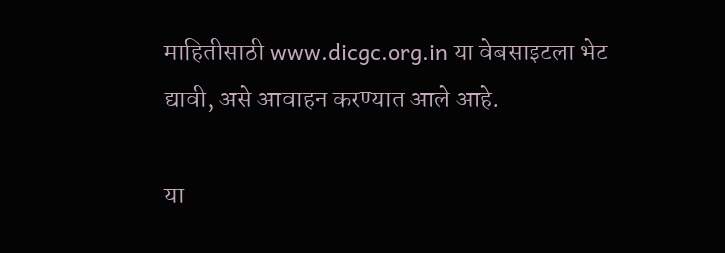माहितीसाठी www.dicgc.org.in या वेबसाइटला भेट द्यावी, असे आवाहन करण्यात आले आहे.

या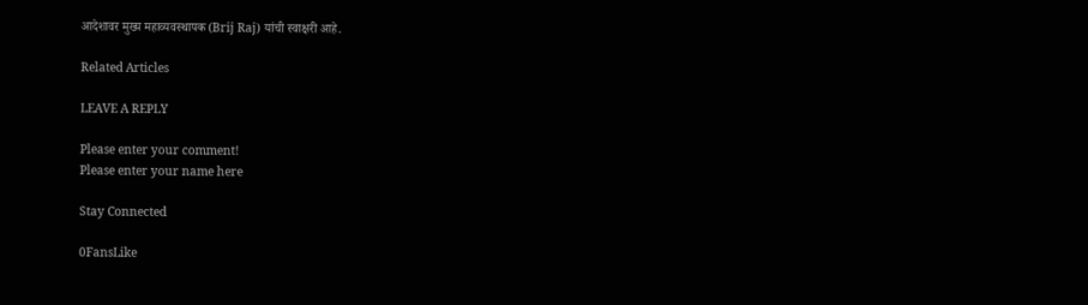आदेशावर मुख्य महाव्यवस्थापक (Brij Raj) यांची स्वाक्षरी आहे.

Related Articles

LEAVE A REPLY

Please enter your comment!
Please enter your name here

Stay Connected

0FansLike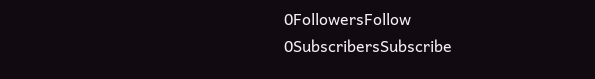0FollowersFollow
0SubscribersSubscribe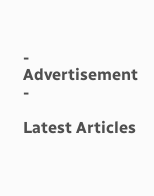- Advertisement -

Latest Articles